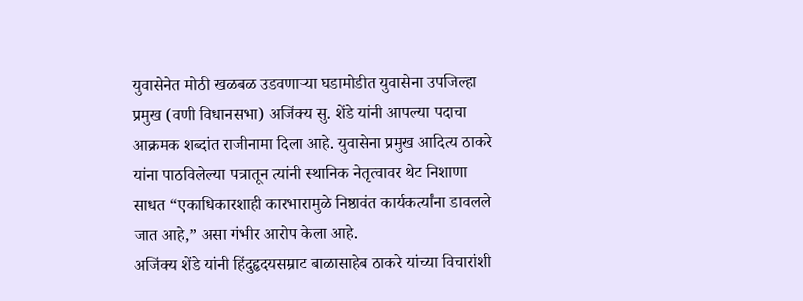युवासेनेत मोठी खळबळ उडवणाऱ्या घडामोडीत युवासेना उपजिल्हा प्रमुख (वणी विधानसभा) अजिंक्य सु. शेंडे यांनी आपल्या पदाचा आक्रमक शब्दांत राजीनामा दिला आहे. युवासेना प्रमुख आदित्य ठाकरे यांना पाठविलेल्या पत्रातून त्यांनी स्थानिक नेतृत्वावर थेट निशाणा साधत “एकाधिकारशाही कारभारामुळे निष्ठावंत कार्यकर्त्यांना डावलले जात आहे,” असा गंभीर आरोप केला आहे.
अजिंक्य शेंडे यांनी हिंदुहृदयसम्राट बाळासाहेब ठाकरे यांच्या विचारांशी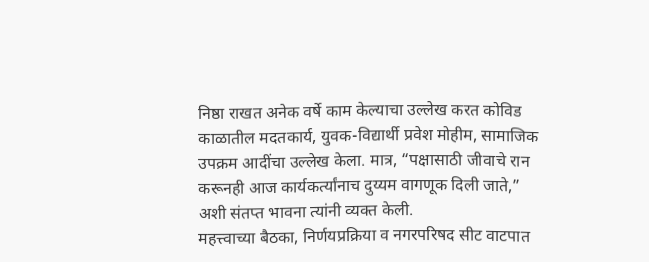निष्ठा राखत अनेक वर्षे काम केल्याचा उल्लेख करत कोविड काळातील मदतकार्य, युवक-विद्यार्थी प्रवेश मोहीम, सामाजिक उपक्रम आदींचा उल्लेख केला. मात्र, “पक्षासाठी जीवाचे रान करूनही आज कार्यकर्त्यांनाच दुय्यम वागणूक दिली जाते,” अशी संतप्त भावना त्यांनी व्यक्त केली.
महत्त्वाच्या बैठका, निर्णयप्रक्रिया व नगरपरिषद सीट वाटपात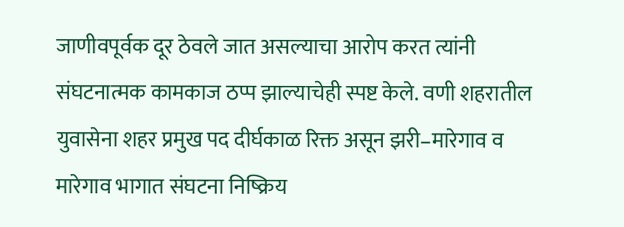जाणीवपूर्वक दूर ठेवले जात असल्याचा आरोप करत त्यांनी संघटनात्मक कामकाज ठप्प झाल्याचेही स्पष्ट केले. वणी शहरातील युवासेना शहर प्रमुख पद दीर्घकाळ रिक्त असून झरी–मारेगाव व मारेगाव भागात संघटना निष्क्रिय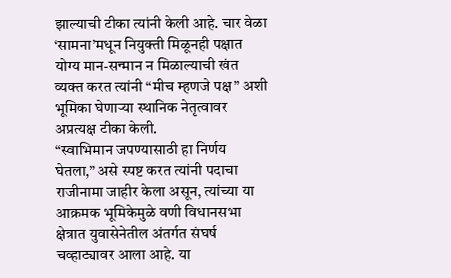झाल्याची टीका त्यांनी केली आहे. चार वेळा ‘सामना’मधून नियुक्ती मिळूनही पक्षात योग्य मान-सन्मान न मिळाल्याची खंत व्यक्त करत त्यांनी “मीच म्हणजे पक्ष” अशी भूमिका घेणाऱ्या स्थानिक नेतृत्वावर अप्रत्यक्ष टीका केली.
“स्वाभिमान जपण्यासाठी हा निर्णय घेतला,” असे स्पष्ट करत त्यांनी पदाचा राजीनामा जाहीर केला असून, त्यांच्या या आक्रमक भूमिकेमुळे वणी विधानसभा क्षेत्रात युवासेनेतील अंतर्गत संघर्ष चव्हाट्यावर आला आहे. या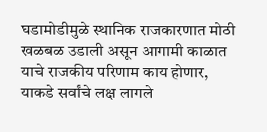घडामोडीमुळे स्थानिक राजकारणात मोठी खळबळ उडाली असून आगामी काळात याचे राजकीय परिणाम काय होणार, याकडे सर्वांचे लक्ष लागले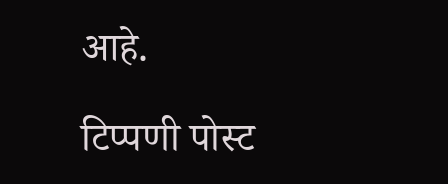आहे.

टिप्पणी पोस्ट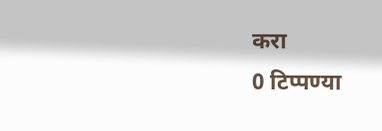करा
0 टिप्पण्या